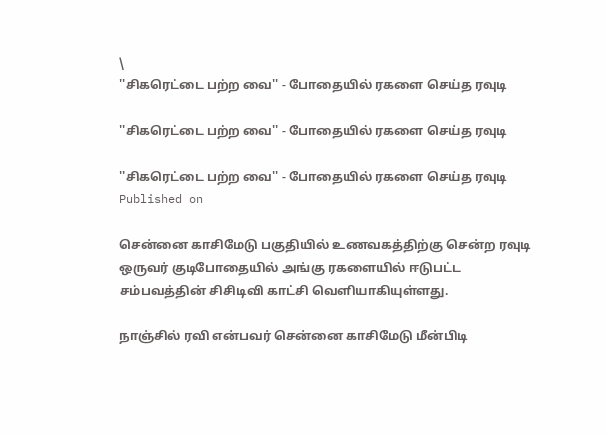\
''சிகரெட்டை பற்ற வை'' - போதையில் ரகளை செய்த ரவுடி

''சிகரெட்டை பற்ற வை'' - போதையில் ரகளை செய்த ரவுடி

''சிகரெட்டை பற்ற வை'' - போதையில் ரகளை செய்த ரவுடி
Published on

சென்னை காசிமேடு பகுதியில் உணவகத்திற்கு சென்ற ரவுடி ஒருவர் குடிபோதையில் அங்கு ரகளையில் ஈடுபட்ட சம்பவத்தின் சிசிடிவி காட்சி வெளியாகியுள்ளது.

நாஞ்சில் ரவி என்பவர் சென்னை காசிமேடு மீன்பிடி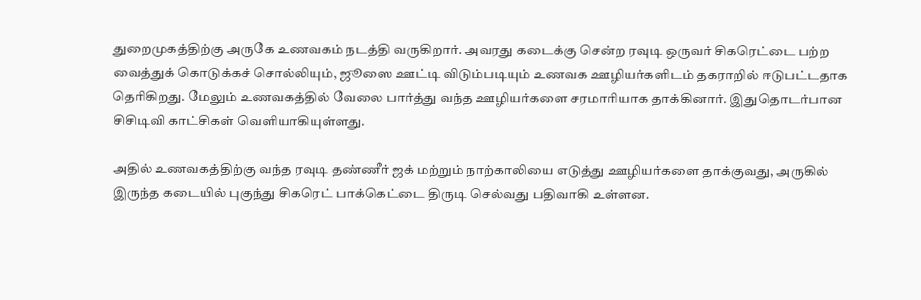துறைமுகத்திற்கு அருகே உணவகம் நடத்தி வருகிறார். அவரது கடைக்கு சென்ற ரவுடி ஒருவர் சிகரெட்டை பற்ற வைத்துக் கொடுக்கச் சொல்லியும், ஜூஸை ஊட்டி விடும்படியும் உணவக ஊழியர்களிடம் தகராறில் ஈடுபட்டதாக தெரிகிறது. மேலும் உணவகத்தில் வேலை பார்த்து வந்த ஊழியர்களை சரமாரியாக தாக்கினார். இதுதொடர்பான சிசிடிவி காட்சிகள் வெளியாகியுள்ளது.

அதில் உணவகத்திற்கு வந்த ரவுடி தண்ணீர் ஜக் மற்றும் நாற்காலியை எடுத்து ஊழியர்களை தாக்குவது, அருகில் இருந்த கடையில் புகுந்து சிகரெட் பாக்கெட்டை திருடி செல்வது பதிவாகி உள்ளன.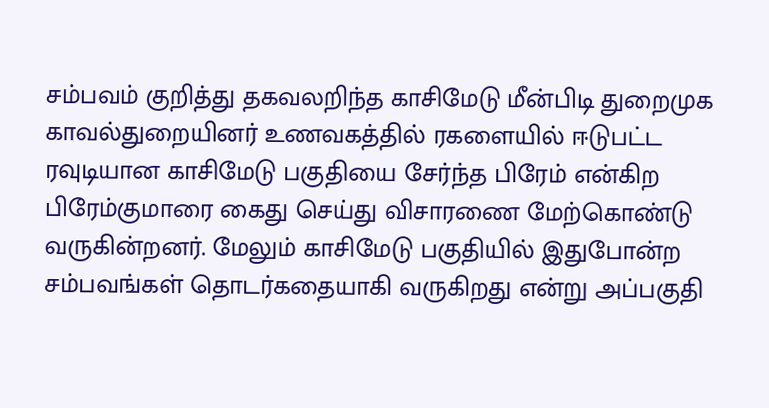சம்பவம் குறித்து தகவலறிந்த காசிமேடு மீன்பிடி துறைமுக காவல்துறையினர் உணவகத்தில் ரகளையில் ஈடுபட்ட ரவுடியான காசிமேடு பகுதியை சேர்ந்த பிரேம் என்கிற பிரேம்குமாரை கைது செய்து விசாரணை மேற்கொண்டு வருகின்றனர். மேலும் காசிமேடு பகுதியில் இதுபோன்ற சம்பவங்கள் தொடர்கதையாகி வருகிறது என்று அப்பகுதி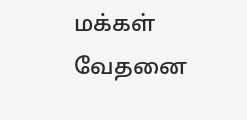மக்கள் வேதனை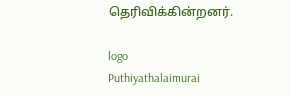தெரிவிக்கின்றனர்.

logo
Puthiyathalaimurai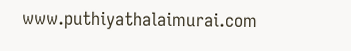www.puthiyathalaimurai.com